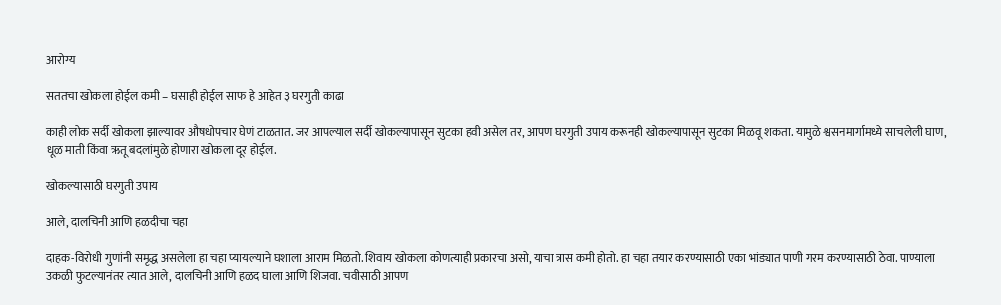आरोग्य

सततचा खोकला होईल कमी – घसाही होईल साफ हे आहेत ३ घरगुती काढा

काही लोक सर्दी खोकला झाल्यावर औषधोपचार घेणं टाळतात. जर आपल्याल सर्दी खोकल्यापासून सुटका हवी असेल तर, आपण घरगुती उपाय करूनही खोकल्यापासून सुटका मिळवू शकता. यामुळे श्वसनमार्गामध्ये साचलेली घाण, धूळ माती किंवा ऋतू बदलांमुळे होणारा खोकला दूर होईल.

खोकल्यासाठी घरगुती उपाय

आले, दालचिनी आणि हळदीचा चहा

दाहक-विरोधी गुणांनी समृद्ध असलेला हा चहा प्यायल्याने घशाला आराम मिळतो. शिवाय खोकला कोणत्याही प्रकारचा असो, याचा त्रास कमी होतो. हा चहा तयार करण्यासाठी एका भांड्यात पाणी गरम करण्यासाठी ठेवा. पाण्याला उकळी फुटल्यानंतर त्यात आले, दालचिनी आणि हळद घाला आणि शिजवा. चवीसाठी आपण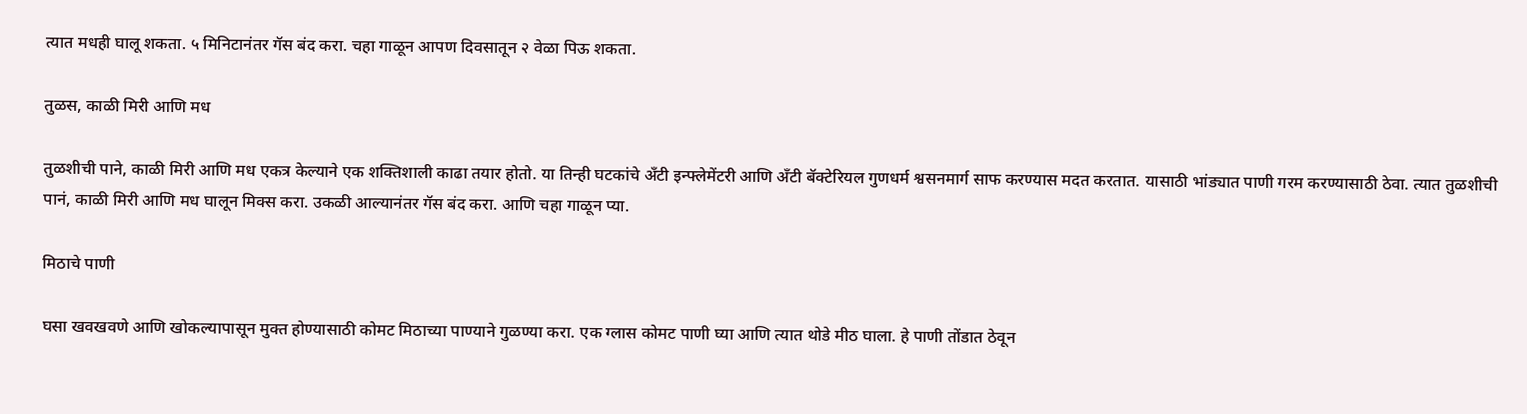त्यात मधही घालू शकता. ५ मिनिटानंतर गॅस बंद करा. चहा गाळून आपण दिवसातून २ वेळा पिऊ शकता.

तुळस, काळी मिरी आणि मध

तुळशीची पाने, काळी मिरी आणि मध एकत्र केल्याने एक शक्तिशाली काढा तयार होतो. या तिन्ही घटकांचे अँटी इन्फ्लेमेंटरी आणि अँटी बॅक्टेरियल गुणधर्म श्वसनमार्ग साफ करण्यास मदत करतात. यासाठी भांड्यात पाणी गरम करण्यासाठी ठेवा. त्यात तुळशीची पानं, काळी मिरी आणि मध घालून मिक्स करा. उकळी आल्यानंतर गॅस बंद करा. आणि चहा गाळून प्या.

मिठाचे पाणी

घसा खवखवणे आणि खोकल्यापासून मुक्त होण्यासाठी कोमट मिठाच्या पाण्याने गुळण्या करा. एक ग्लास कोमट पाणी घ्या आणि त्यात थोडे मीठ घाला. हे पाणी तोंडात ठेवून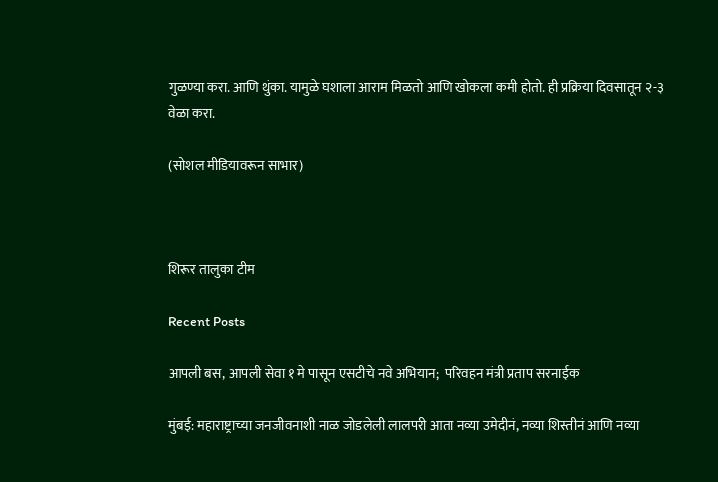गुळण्या करा. आणि थुंका. यामुळे घशाला आराम मिळतो आणि खोकला कमी होतो. ही प्रक्रिया दिवसातून २-३ वेळा करा.

(सोशल मीडियावरून साभार)



शिरूर तालुका टीम

Recent Posts

आपली बस, आपली सेवा १ मे पासून एसटीचे नवे अभियान;  परिवहन मंत्री प्रताप सरनाईक

मुंबई: महाराष्ट्राच्या जनजीवनाशी नाळ जोडलेली लालपरी आता नव्या उमेदीनं, नव्या शिस्तीनं आणि नव्या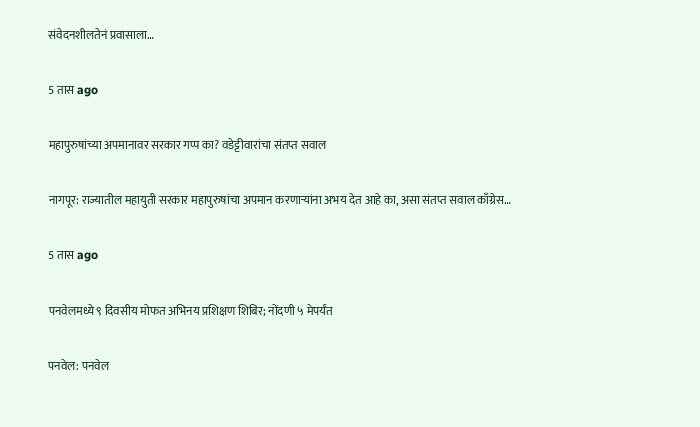संवेदनशीलतेनं प्रवासाला…

5 तास ago

महापुरुषांच्या अपमानावर सरकार गप्प का? वडेट्टीवारांचा संतप्त सवाल

नागपूर: राज्यातील महायुती सरकार महापुरुषांचा अपमान करणाऱ्यांना अभय देत आहे का, असा संतप्त सवाल काँग्रेस…

5 तास ago

पनवेलमध्ये ९ दिवसीय मोफत अभिनय प्रशिक्षण शिबिर; नोंदणी ५ मेपर्यंत

पनवेल: पनवेल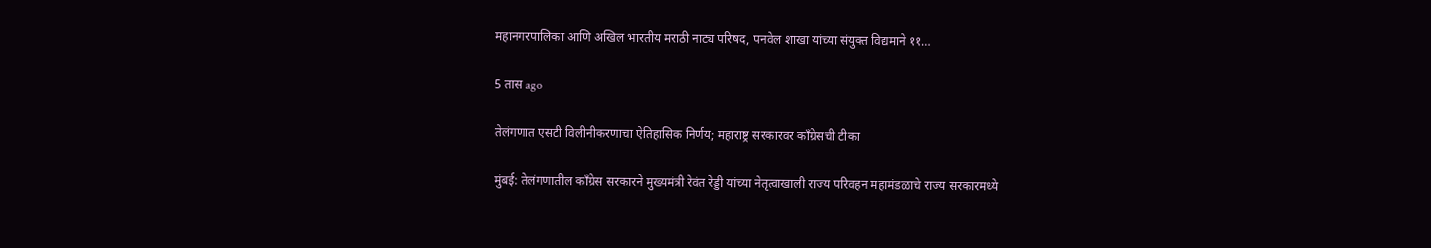महानगरपालिका आणि अखिल भारतीय मराठी नाट्य परिषद, पनवेल शाखा यांच्या संयुक्त विद्यमाने ११…

5 तास ago

तेलंगणात एसटी विलीनीकरणाचा ऐतिहासिक निर्णय; महाराष्ट्र सरकारवर काँग्रेसची टीका

मुंबई: तेलंगणातील काँग्रेस सरकारने मुख्यमंत्री रेवंत रेड्डी यांच्या नेतृत्वाखाली राज्य परिवहन महामंडळाचे राज्य सरकारमध्ये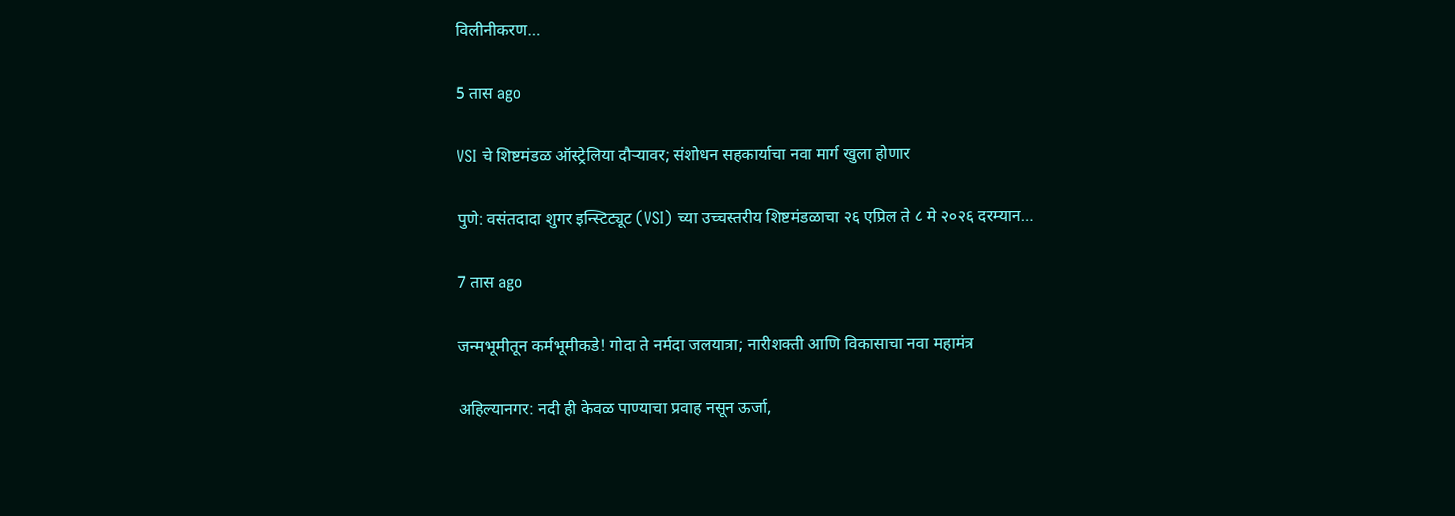विलीनीकरण…

5 तास ago

VSI चे शिष्टमंडळ ऑस्ट्रेलिया दौऱ्यावर; संशोधन सहकार्याचा नवा मार्ग खुला होणार

पुणे: वसंतदादा शुगर इन्स्टिट्यूट (VSI) च्या उच्चस्तरीय शिष्टमंडळाचा २६ एप्रिल ते ८ मे २०२६ दरम्यान…

7 तास ago

जन्मभूमीतून कर्मभूमीकडे! गोदा ते नर्मदा जलयात्रा; नारीशक्ती आणि विकासाचा नवा महामंत्र

अहिल्यानगर: नदी ही केवळ पाण्याचा प्रवाह नसून ऊर्जा,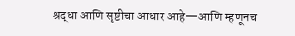श्रद्धा आणि सृष्टीचा आधार आहे—आणि म्हणूनच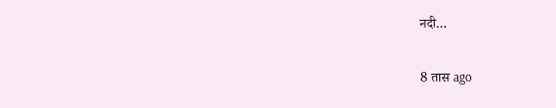नदी…

8 तास ago